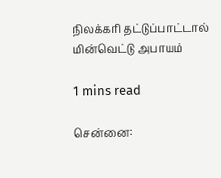நிலக்கரி தட்டுப்பாட்டால் மின்வெட்டு அபாயம்

1 mins read

சென்னை: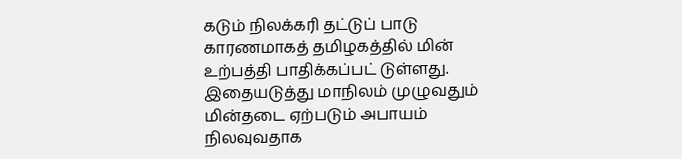கடும் நிலக்கரி தட்டுப் பாடு காரணமாகத் தமிழகத்தில் மின் உற்பத்தி பாதிக்கப்பட் டுள்ளது. இதையடுத்து மாநிலம் முழுவதும் மின்தடை ஏற்படும் அபாயம் நிலவுவதாக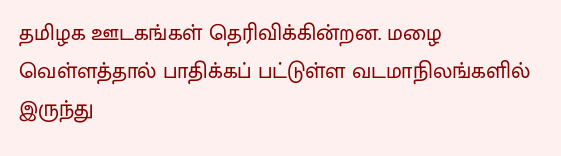தமிழக ஊடகங்கள் தெரிவிக்கின்றன. மழை வெள்ளத்தால் பாதிக்கப் பட்டுள்ள வடமாநிலங்களில் இருந்து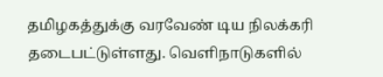தமிழகத்துக்கு வரவேண் டிய நிலக்கரி தடைபட்டுள்ளது. வெளிநாடுகளில்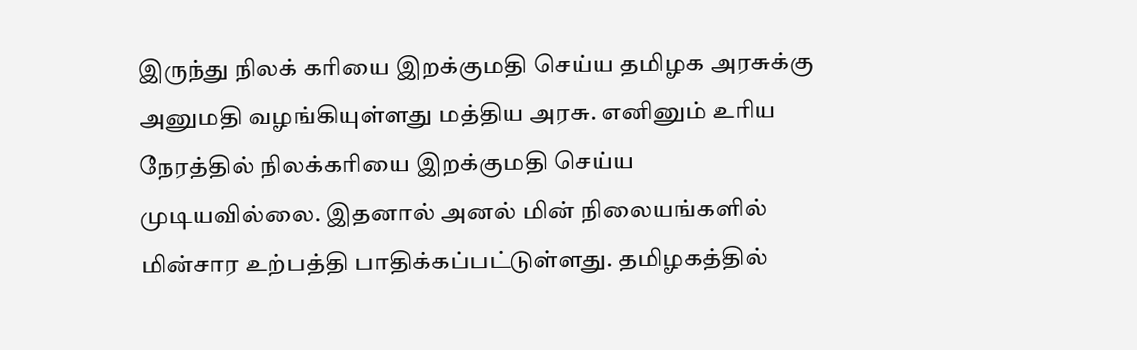இருந்து நிலக் கரியை இறக்குமதி செய்ய தமிழக அரசுக்கு அனுமதி வழங்கியுள்ளது மத்திய அரசு. எனினும் உரிய நேரத்தில் நிலக்கரியை இறக்குமதி செய்ய முடியவில்லை. இதனால் அனல் மின் நிலையங்களில் மின்சார உற்பத்தி பாதிக்கப்பட்டுள்ளது. தமிழகத்தில்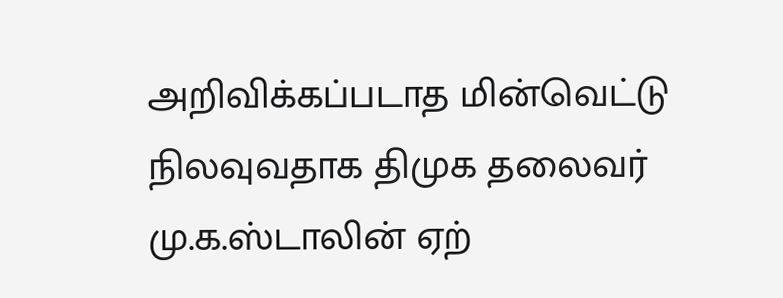அறிவிக்கப்படாத மின்வெட்டு நிலவுவதாக திமுக தலைவர் மு.க.ஸ்டாலின் ஏற்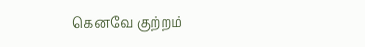கெனவே குற்றம்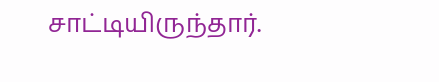சாட்டியிருந்தார்.